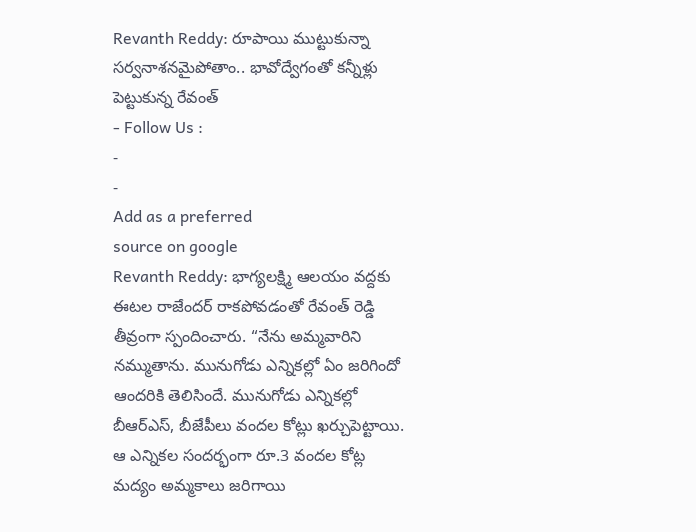Revanth Reddy: రూపాయి ముట్టుకున్నా సర్వనాశనమైపోతాం.. భావోద్వేగంతో కన్నీళ్లు పెట్టుకున్న రేవంత్
- Follow Us :
-
-
Add as a preferred
source on google
Revanth Reddy: భాగ్యలక్ష్మి ఆలయం వద్దకు ఈటల రాజేందర్ రాకపోవడంతో రేవంత్ రెడ్డి తీవ్రంగా స్పందించారు. “నేను అమ్మవారిని నమ్ముతాను. మునుగోడు ఎన్నికల్లో ఏం జరిగిందో ఆందరికి తెలిసిందే. మునుగోడు ఎన్నికల్లో బీఆర్ఎస్, బీజేపీలు వందల కోట్లు ఖర్చుపెట్టాయి. ఆ ఎన్నికల సందర్భంగా రూ.3 వందల కోట్ల మద్యం అమ్మకాలు జరిగాయి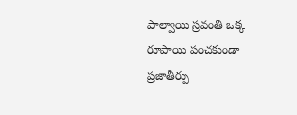పాల్వాయి స్రవంతి ఒక్క రూపాయి పంచకుండా ప్రజాతీర్పు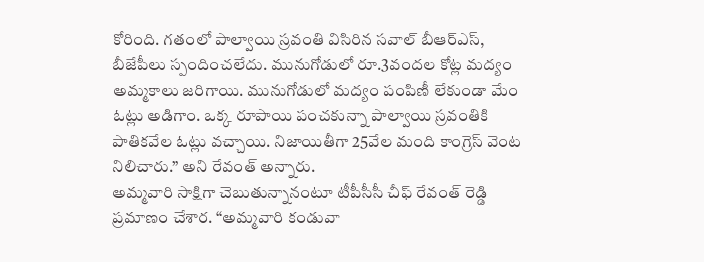కోరింది. గతంలో పాల్వాయి స్రవంతి విసిరిన సవాల్ బీఆర్ఎస్, బీజేపీలు స్పందించలేదు. మునుగోడులో రూ.3వందల కోట్ల మద్యం అమ్మకాలు జరిగాయి. మునుగోడులో మద్యం పంపిణీ లేకుండా మేం ఓట్లు అడిగాం. ఒక్క రూపాయి పంచకున్నా పాల్వాయి స్రవంతికి పాతికవేల ఓట్లు వచ్చాయి. నిజాయితీగా 25వేల మంది కాంగ్రెస్ వెంట నిలిచారు.” అని రేవంత్ అన్నారు.
అమ్మవారి సాక్షిగా చెబుతున్నానంటూ టీపీసీసీ చీఫ్ రేవంత్ రెడ్డి ప్రమాణం చేశార. “అమ్మవారి కండువా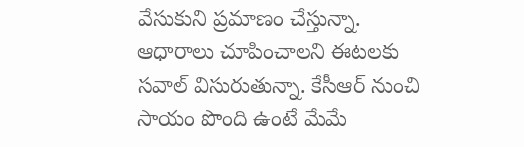వేసుకుని ప్రమాణం చేస్తున్నా. ఆధారాలు చూపించాలని ఈటలకు సవాల్ విసురుతున్నా. కేసీఆర్ నుంచి సాయం పొంది ఉంటే మేమే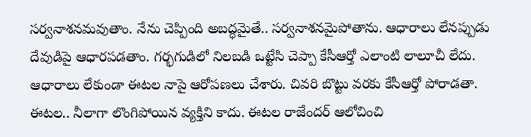సర్వనాశనమవుతాం. నేను చెప్పింది అబద్ధమైతే.. సర్వనాశనమైపోతాను. ఆధారాలు లేనప్పుడు దేవుడిపై ఆధారపడతాం. గర్భగుడిలో నిలబడి ఒట్టేసి చెప్పా కేసీఆర్తో ఎలాంటి లాలూచీ లేదు. ఆధారాలు లేకుండా ఈటల నాపై ఆరోపణలు చేశారు. చివరి బొట్టు వరకు కేసీఆర్తో పోరాడతా. ఈటల.. నీలాగా లొంగిపోయిన వ్యక్తిని కాదు. ఈటల రాజేందర్ ఆలోచించి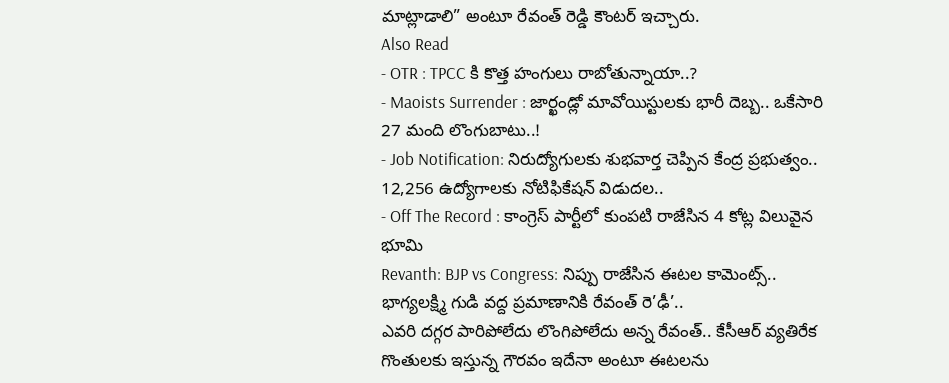మాట్లాడాలి” అంటూ రేవంత్ రెడ్డి కౌంటర్ ఇచ్చారు.
Also Read
- OTR : TPCC కి కొత్త హంగులు రాబోతున్నాయా..?
- Maoists Surrender : జార్ఖండ్లో మావోయిస్టులకు భారీ దెబ్బ.. ఒకేసారి 27 మంది లొంగుబాటు..!
- Job Notification: నిరుద్యోగులకు శుభవార్త చెప్పిన కేంద్ర ప్రభుత్వం.. 12,256 ఉద్యోగాలకు నోటిఫికేషన్ విడుదల..
- Off The Record : కాంగ్రెస్ పార్టీలో కుంపటి రాజేసిన 4 కోట్ల విలువైన భూమి
Revanth: BJP vs Congress: నిప్పు రాజేసిన ఈటల కామెంట్స్.. భాగ్యలక్ష్మి గుడి వద్ద ప్రమాణానికి రేవంత్ రె’ఢీ’..
ఎవరి దగ్గర పారిపోలేదు లొంగిపోలేదు అన్న రేవంత్.. కేసీఆర్ వ్యతిరేక గొంతులకు ఇస్తున్న గౌరవం ఇదేనా అంటూ ఈటలను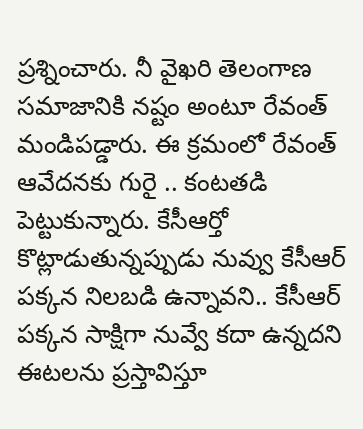ప్రశ్నించారు. నీ వైఖరి తెలంగాణ సమాజానికి నష్టం అంటూ రేవంత్ మండిపడ్డారు. ఈ క్రమంలో రేవంత్ ఆవేదనకు గురై .. కంటతడి పెట్టుకున్నారు. కేసీఆర్తో కొట్లాడుతున్నప్పుడు నువ్వు కేసీఆర్ పక్కన నిలబడి ఉన్నావని.. కేసీఆర్ పక్కన సాక్షిగా నువ్వే కదా ఉన్నదని ఈటలను ప్రస్తావిస్తూ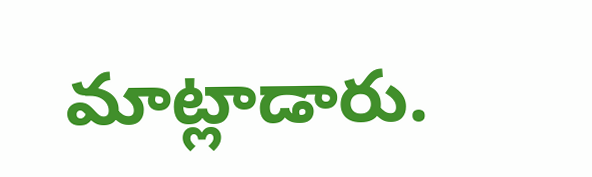మాట్లాడారు.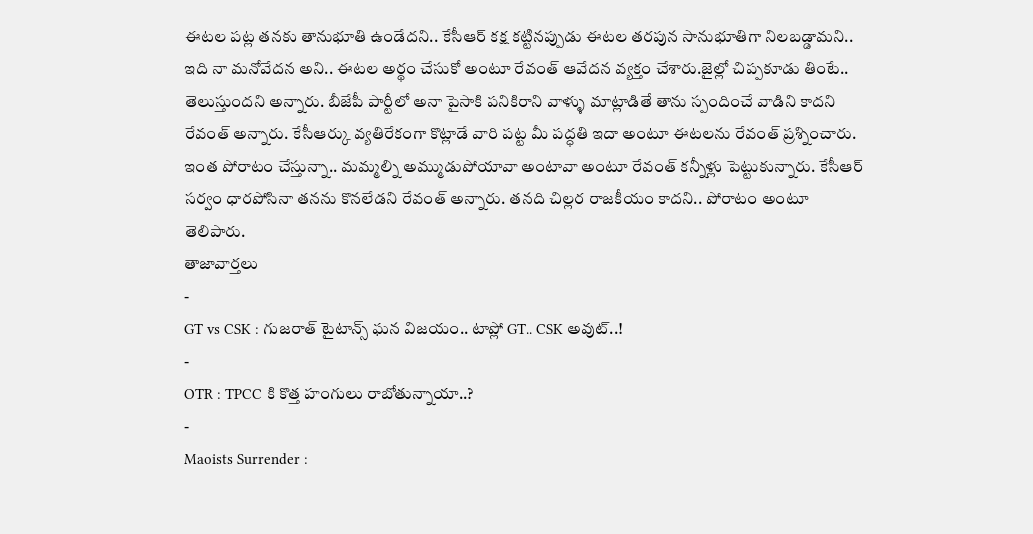ఈటల పట్ల తనకు తానుభూతి ఉండేదని.. కేసీఆర్ కక్ష కట్టినప్పుడు ఈటల తరపున సానుభూతిగా నిలబడ్డామని.. ఇది నా మనోవేదన అని.. ఈటల అర్థం చేసుకో అంటూ రేవంత్ ఆవేదన వ్యక్తం చేశారు.జైల్లో చిప్పకూడు తింటే.. తెలుస్తుందని అన్నారు. బీజేపీ పార్టీలో అనా పైసాకి పనికిరాని వాళ్ళు మాట్లాడితే తాను స్పందించే వాడిని కాదని రేవంత్ అన్నారు. కేసీఆర్కు వ్యతిరేకంగా కొట్లాడే వారి పట్ట మీ పద్ధతి ఇదా అంటూ ఈటలను రేవంత్ ప్రశ్నించారు. ఇంత పోరాటం చేస్తున్నా.. మమ్మల్ని అమ్ముడుపోయావా అంటావా అంటూ రేవంత్ కన్నీళ్లు పెట్టుకున్నారు. కేసీఆర్ సర్వం ధారపోసినా తనను కొనలేడని రేవంత్ అన్నారు. తనది చిల్లర రాజకీయం కాదని.. పోరాటం అంటూ తెలిపారు.
తాజావార్తలు
-
GT vs CSK : గుజరాత్ టైటాన్స్ ఘన విజయం.. టాప్లో GT.. CSK అవుట్..!
-
OTR : TPCC కి కొత్త హంగులు రాబోతున్నాయా..?
-
Maoists Surrender :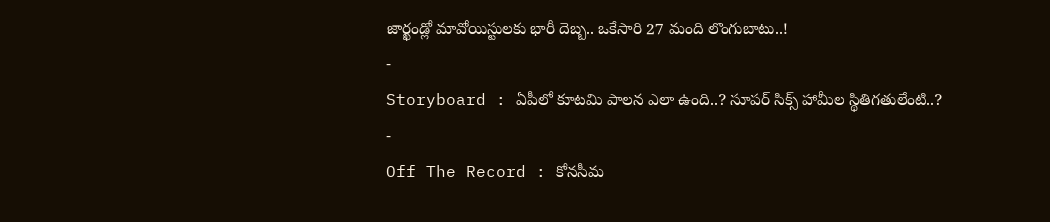జార్ఖండ్లో మావోయిస్టులకు భారీ దెబ్బ.. ఒకేసారి 27 మంది లొంగుబాటు..!
-
Storyboard : ఏపీలో కూటమి పాలన ఎలా ఉంది..? సూపర్ సిక్స్ హామీల స్థితిగతులేంటి..?
-
Off The Record : కోనసీమ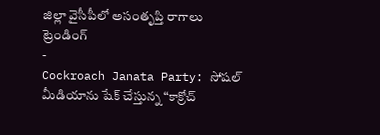జిల్లా వైసీపీలో అసంతృప్తి రాగాలు
ట్రెండింగ్
-
Cockroach Janata Party: సోషల్ మీడియాను షేక్ చేస్తున్న “కాక్రోచ్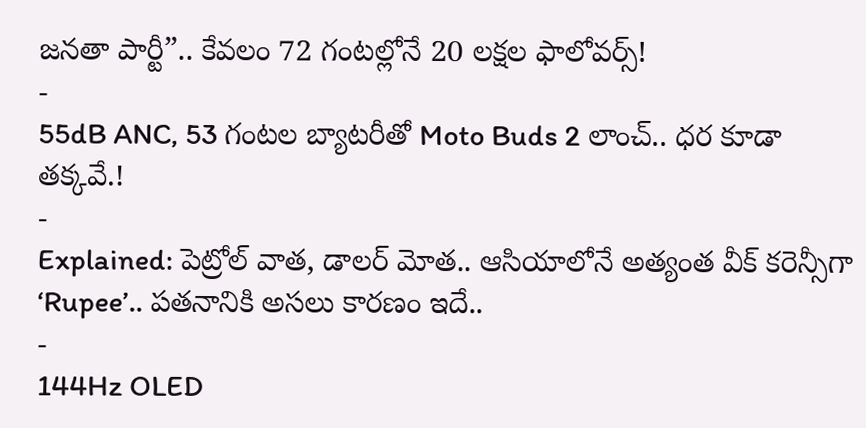జనతా పార్టీ”.. కేవలం 72 గంటల్లోనే 20 లక్షల ఫాలోవర్స్!
-
55dB ANC, 53 గంటల బ్యాటరీతో Moto Buds 2 లాంచ్.. ధర కూడా తక్కవే.!
-
Explained: పెట్రోల్ వాత, డాలర్ మోత.. ఆసియాలోనే అత్యంత వీక్ కరెన్సీగా ‘Rupee’.. పతనానికి అసలు కారణం ఇదే..
-
144Hz OLED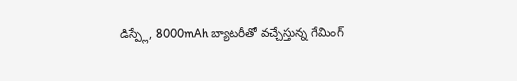డిస్ప్లే, 8000mAh బ్యాటరీతో వచ్చేస్తున్న గేమింగ్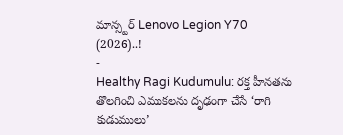మాన్స్టర్ Lenovo Legion Y70 (2026)..!
-
Healthy Ragi Kudumulu: రక్త హీనతను తొలగించి ఎముకలను దృఢంగా చేసే ‘రాగి కుడుములు’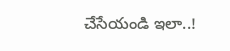చేసేయండి ఇలా..!